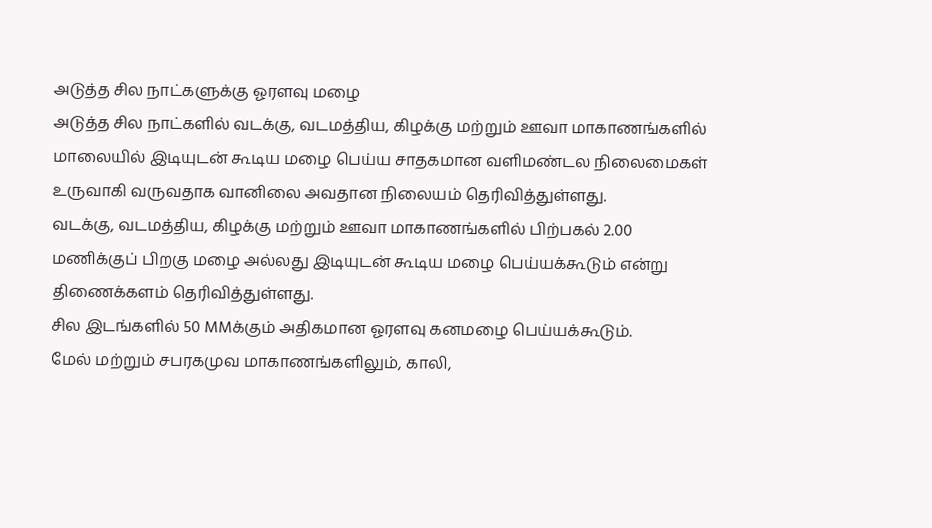அடுத்த சில நாட்களுக்கு ஓரளவு மழை
அடுத்த சில நாட்களில் வடக்கு, வடமத்திய, கிழக்கு மற்றும் ஊவா மாகாணங்களில் மாலையில் இடியுடன் கூடிய மழை பெய்ய சாதகமான வளிமண்டல நிலைமைகள் உருவாகி வருவதாக வானிலை அவதான நிலையம் தெரிவித்துள்ளது.
வடக்கு, வடமத்திய, கிழக்கு மற்றும் ஊவா மாகாணங்களில் பிற்பகல் 2.00 மணிக்குப் பிறகு மழை அல்லது இடியுடன் கூடிய மழை பெய்யக்கூடும் என்று திணைக்களம் தெரிவித்துள்ளது.
சில இடங்களில் 50 MMக்கும் அதிகமான ஓரளவு கனமழை பெய்யக்கூடும்.
மேல் மற்றும் சபரகமுவ மாகாணங்களிலும், காலி,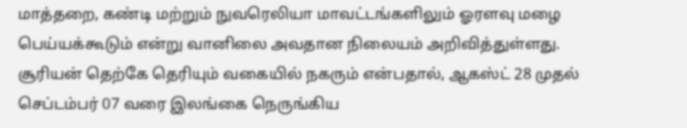மாத்தறை, கண்டி மற்றும் நுவரெலியா மாவட்டங்களிலும் ஓரளவு மழை பெய்யக்கூடும் என்று வானிலை அவதான நிலையம் அறிவித்துள்ளது.
சூரியன் தெற்கே தெரியும் வகையில் நகரும் என்பதால், ஆகஸ்ட் 28 முதல் செப்டம்பர் 07 வரை இலங்கை நெருங்கிய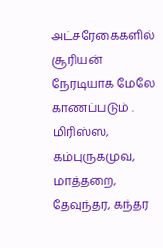அட்சரேகைகளில் சூரியன் நேரடியாக மேலே காணப்படும் .
மிரிஸ்ஸ, கம்புருகமுவ, மாத்தறை, தேவுந்தர, கந்தர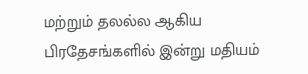மற்றும் தலல்ல ஆகிய பிரதேசங்களில் இன்று மதியம்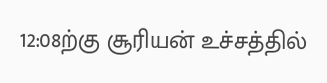12:08ற்கு சூரியன் உச்சத்தில்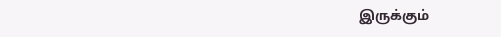இருக்கும்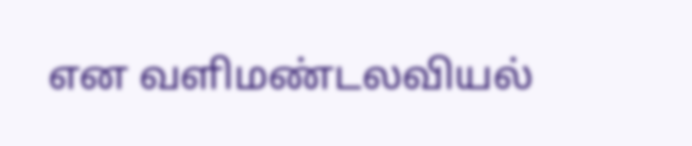என வளிமண்டலவியல்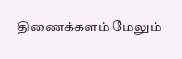திணைக்களம் மேலும்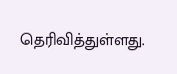தெரிவித்துள்ளது.